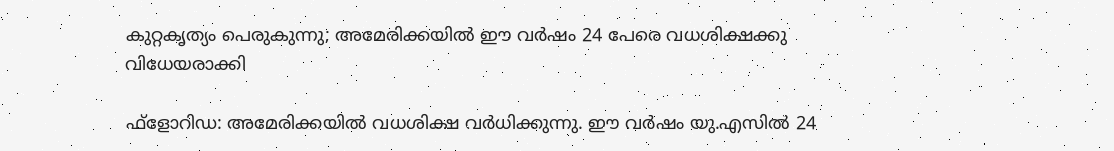കുറ്റകൃത്യം പെരുകുന്നു; അമേരിക്കയില്‍ ഈ വര്‍ഷം 24 പേരെ വധശിക്ഷക്കു വിധേയരാക്കി

ഫ്‌ളോറിഡ: അമേരിക്കയില്‍ വധശിക്ഷ വര്‍ധിക്കുന്നു. ഈ വര്‍ഷം യു.എസില്‍ 24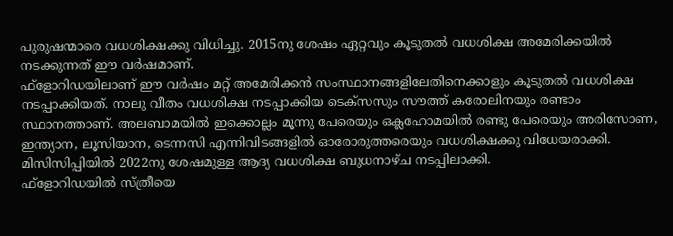പുരുഷന്മാരെ വധശിക്ഷക്കു വിധിച്ചു. 2015നു ശേഷം ഏറ്റവും കൂടുതല്‍ വധശിക്ഷ അമേരിക്കയില്‍ നടക്കുന്നത് ഈ വര്‍ഷമാണ്.
ഫ്‌ളോറിഡയിലാണ് ഈ വര്‍ഷം മറ്റ് അമേരിക്കന്‍ സംസ്ഥാനങ്ങളിലേതിനെക്കാളും കൂടുതല്‍ വധശിക്ഷ നടപ്പാക്കിയത്. നാലു വീതം വധശിക്ഷ നടപ്പാക്കിയ ടെക്‌സസും സൗത്ത് കരോലിനയും രണ്ടാം സ്ഥാനത്താണ്. അലബാമയില്‍ ഇക്കൊല്ലം മൂന്നു പേരെയും ഒക്ലഹോമയില്‍ രണ്ടു പേരെയും അരിസോണ, ഇന്ത്യാന, ലൂസിയാന, ടെന്നസി എന്നിവിടങ്ങളില്‍ ഓരോരുത്തരെയും വധശിക്ഷക്കു വിധേയരാക്കി. മിസിസിപ്പിയില്‍ 2022നു ശേഷമുള്ള ആദ്യ വധശിക്ഷ ബുധനാഴ്ച നടപ്പിലാക്കി.
ഫ്‌ളോറിഡയില്‍ സ്ത്രീയെ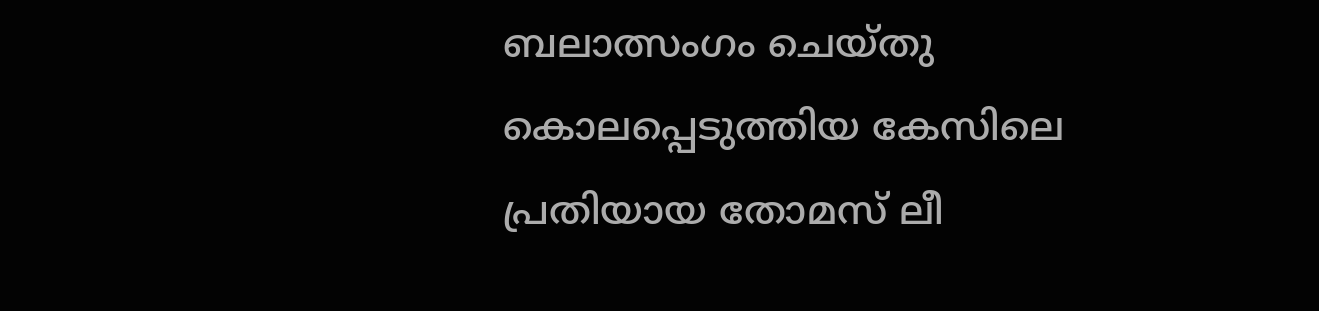ബലാത്സംഗം ചെയ്തു കൊലപ്പെടുത്തിയ കേസിലെ പ്രതിയായ തോമസ് ലീ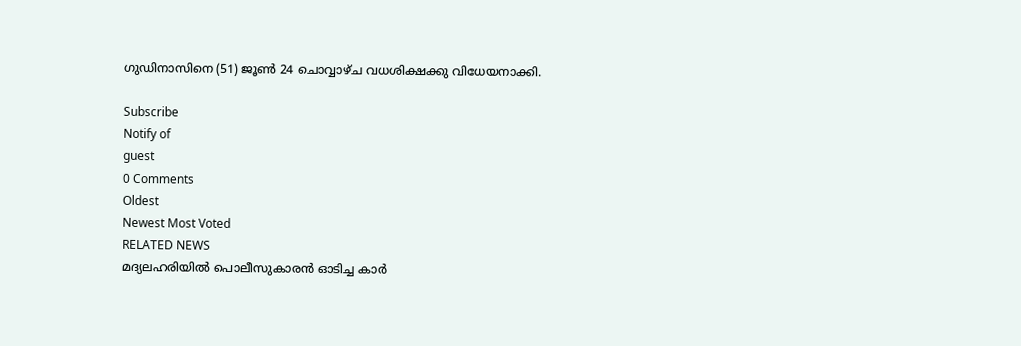ഗുഡിനാസിനെ (51) ജൂണ്‍ 24 ചൊവ്വാഴ്ച വധശിക്ഷക്കു വിധേയനാക്കി.

Subscribe
Notify of
guest
0 Comments
Oldest
Newest Most Voted
RELATED NEWS
മദ്യലഹരിയില്‍ പൊലീസുകാരന്‍ ഓടിച്ച കാര്‍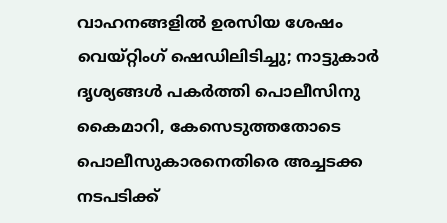വാഹനങ്ങളില്‍ ഉരസിയ ശേഷം വെയ്റ്റിംഗ് ഷെഡിലിടിച്ചു; നാട്ടുകാര്‍ ദൃശ്യങ്ങള്‍ പകര്‍ത്തി പൊലീസിനു കൈമാറി, കേസെടുത്തതോടെ പൊലീസുകാരനെതിരെ അച്ചടക്ക നടപടിക്ക്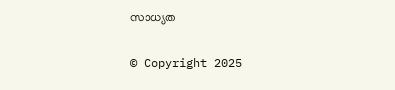സാധ്യത

© Copyright 2025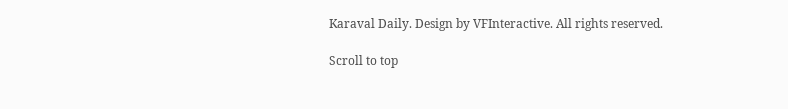Karaval Daily. Design by VFInteractive. All rights reserved.

Scroll to top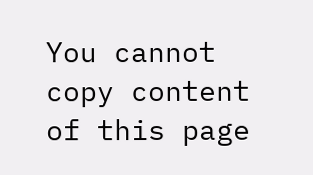You cannot copy content of this page